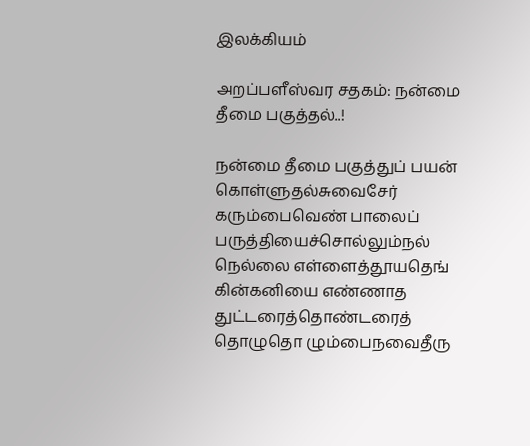இலக்கியம்

அறப்பளீஸ்வர சதகம்: நன்மை தீமை பகுத்தல்..!

நன்மை தீமை பகுத்துப் பயன் கொள்ளுதல்சுவைசேர் கரும்பைவெண் பாலைப் பருத்தியைச்சொல்லும்நல் நெல்லை எள்ளைத்தூயதெங் கின்கனியை எண்ணாத துட்டரைத்தொண்டரைத் தொழுதொ ழும்பைநவைதீரு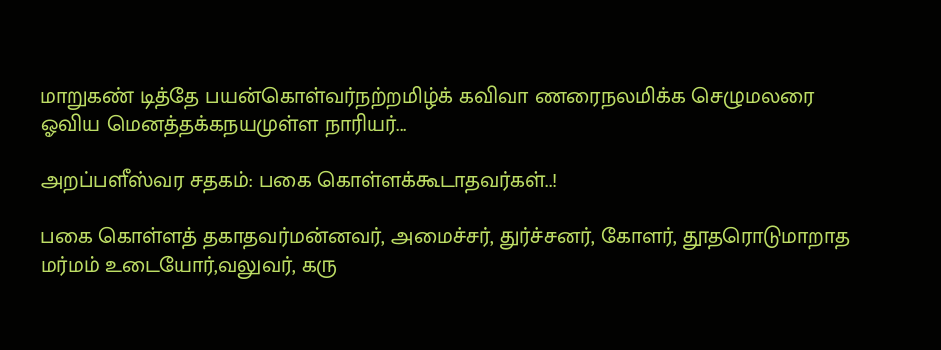மாறுகண் டித்தே பயன்கொள்வர்நற்றமிழ்க் கவிவா ணரைநலமிக்க செழுமலரை ஓவிய மெனத்தக்கநயமுள்ள நாரியர்...

அறப்பளீஸ்வர சதகம்: பகை கொள்ளக்கூடாதவர்கள்..!

பகை கொள்ளத் தகாதவர்மன்னவர், அமைச்சர், துர்ச்சனர், கோளர், தூதரொடுமாறாத மர்மம் உடையோர்,வலுவர், கரு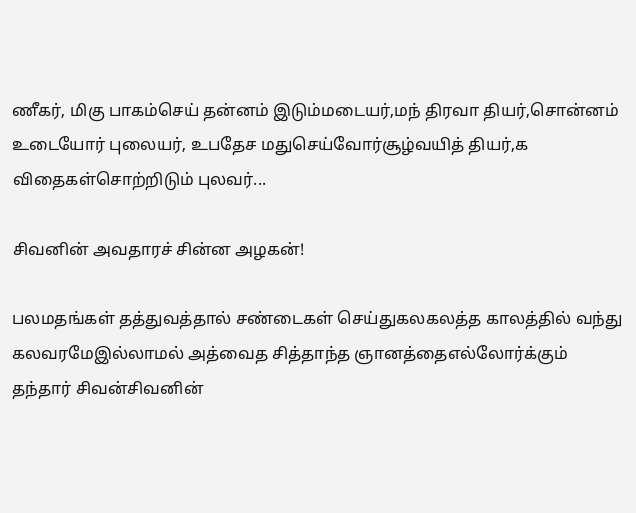ணீகர், மிகு பாகம்செய் தன்னம் இடும்மடையர்,மந் திரவா தியர்,சொன்னம் உடையோர் புலையர், உபதேச மதுசெய்வோர்சூழ்வயித் தியர்,க விதைகள்சொற்றிடும் புலவர்...

சிவனின் அவதாரச் சின்ன அழகன்!

பலமதங்கள் தத்துவத்தால் சண்டைகள் செய்துகலகலத்த காலத்தில் வந்து கலவரமேஇல்லாமல் அத்வைத சித்தாந்த ஞானத்தைஎல்லோர்க்கும் தந்தார் சிவன்சிவனின்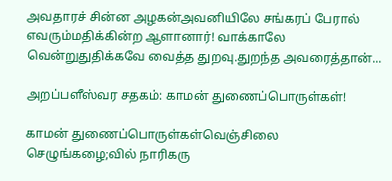அவதாரச் சின்ன அழகன்அவனியிலே சங்கரப் பேரால் எவரும்மதிக்கின்ற ஆளானார்! வாக்காலே வென்றுதுதிக்கவே வைத்த துறவு.துறந்த அவரைத்தான்...

அறப்பளீஸ்வர சதகம்: காமன் துணைப்பொருள்கள்!

காமன் துணைப்பொருள்கள்வெஞ்சிலை செழுங்கழை;வில் நாரிகரு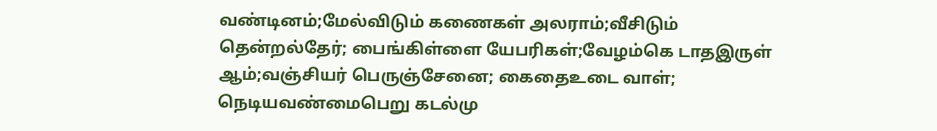வண்டினம்;மேல்விடும் கணைகள் அலராம்;வீசிடும் தென்றல்தேர்; பைங்கிள்ளை யேபரிகள்;வேழம்கெ டாதஇருள் ஆம்;வஞ்சியர் பெருஞ்சேனை; கைதைஉடை வாள்; நெடியவண்மைபெறு கடல்மு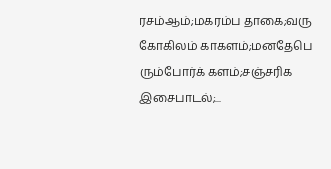ரசம்ஆம்;மகரம்ப தாகை;வரு கோகிலம் காகளம்;மனதேபெ ரும்போர்க் களம்;சஞ்சரிக இசைபாடல்;...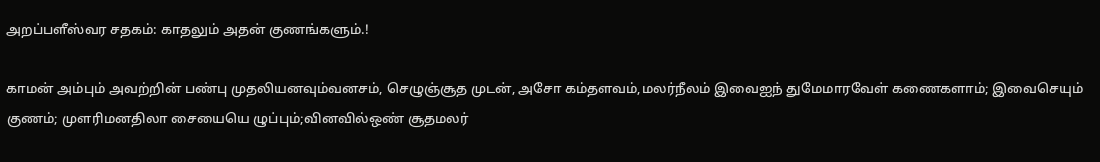அறப்பளீஸ்வர சதகம்: காதலும் அதன் குணங்களும்.!

காமன் அம்பும் அவற்றின் பண்பு முதலியனவும்வனசம், செழுஞ்சூத முடன், அசோ கம்தளவம்,மலர்நீலம் இவைஐந் துமேமாரவேள் கணைகளாம்; இவைசெயும் குணம்; முளரிமனதிலா சையையெ ழுப்பும்;வினவில்ஒண் சூதமலர்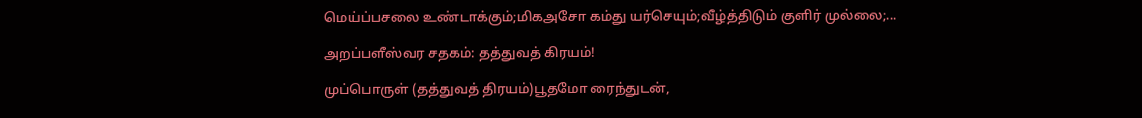மெய்ப்பசலை உண்டாக்கும்;மிகஅசோ கம்து யர்செயும்;வீழ்த்திடும் குளிர் முல்லை;...

அறப்பளீஸ்வர சதகம்: தத்துவத் கிரயம்!

முப்பொருள் (தத்துவத் திரயம்)பூதமோ ரைந்துடன்,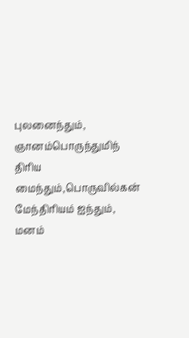புலனைந்தும், ஞானம்பொருந்துமிந் திரிய மைந்தும்,பொருவில்கன் மேந்திரியம் ஐந்தும், மனம்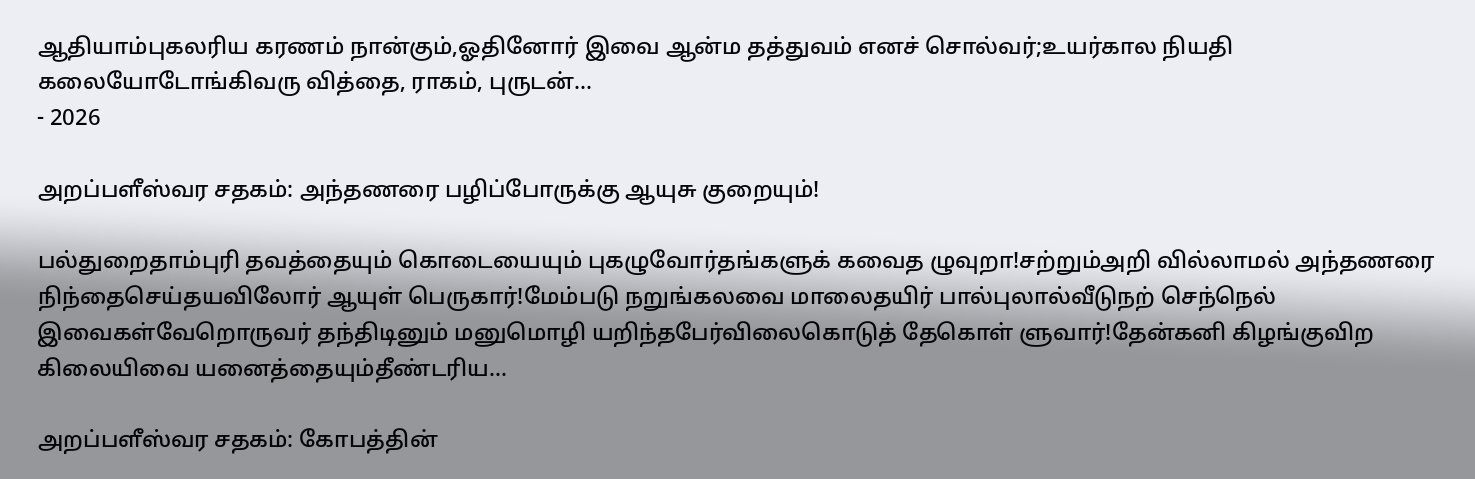ஆதியாம்புகலரிய கரணம் நான்கும்,ஓதினோர் இவை ஆன்ம தத்துவம் எனச் சொல்வர்;உயர்கால நியதி கலையோடோங்கிவரு வித்தை, ராகம், புருடன்...
- 2026

அறப்பளீஸ்வர சதகம்: அந்தணரை பழிப்போருக்கு ஆயுசு குறையும்!

பல்துறைதாம்புரி தவத்தையும் கொடையையும் புகழுவோர்தங்களுக் கவைத ழுவுறா!சற்றும்அறி வில்லாமல் அந்தணரை நிந்தைசெய்தயவிலோர் ஆயுள் பெருகார்!மேம்படு நறுங்கலவை மாலைதயிர் பால்புலால்வீடுநற் செந்நெல் இவைகள்வேறொருவர் தந்திடினும் மனுமொழி யறிந்தபேர்விலைகொடுத் தேகொள் ளுவார்!தேன்கனி கிழங்குவிற கிலையிவை யனைத்தையும்தீண்டரிய...

அறப்பளீஸ்வர சதகம்: கோபத்தின்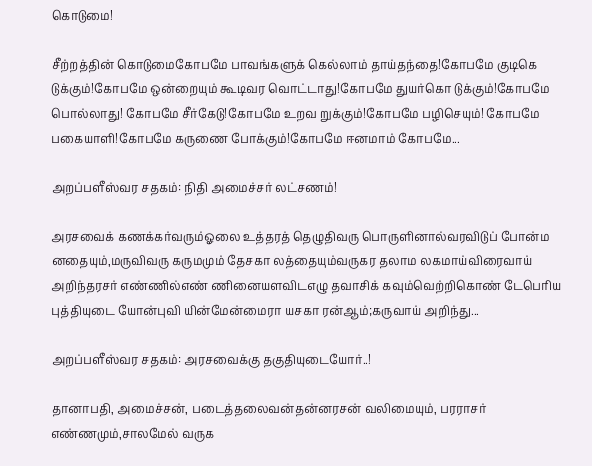கொடுமை!

சீற்றத்தின் கொடுமைகோபமே பாவங்களுக் கெல்லாம் தாய்தந்தை!கோபமே குடிகெ டுக்கும்!கோபமே ஒன்றையும் கூடிவர வொட்டாது!கோபமே துயர்கொ டுக்கும்!கோபமே பொல்லாது! கோபமே சீர்கேடு!கோபமே உறவ றுக்கும்!கோபமே பழிசெயும்! கோபமே பகையாளி!கோபமே கருணை போக்கும்!கோபமே ஈனமாம் கோபமே...

அறப்பளீஸ்வர சதகம்: நிதி அமைச்சர் லட்சணம்!

அரசவைக் கணக்கர்வரும்ஓலை உத்தரத் தெழுதிவரு பொருளினால்வரவிடுப் போன்ம னதையும்,மருவிவரு கருமமும் தேசகா லத்தையும்வருகர தலாம லகமாய்விரைவாய் அறிந்தரசர் எண்ணில்எண் ணினையளவிடஎழு தவாசிக் கவும்வெற்றிகொண் டேபெரிய புத்தியுடை யோன்புவி யின்மேன்மைரா யசகா ரன்ஆம்;கருவாய் அறிந்து...

அறப்பளீஸ்வர சதகம்: அரசவைக்கு தகுதியுடையோர்..!

தானாபதி, அமைச்சன், படைத்தலைவன்தன்னரசன் வலிமையும், பரராசர் எண்ணமும்,சாலமேல் வருக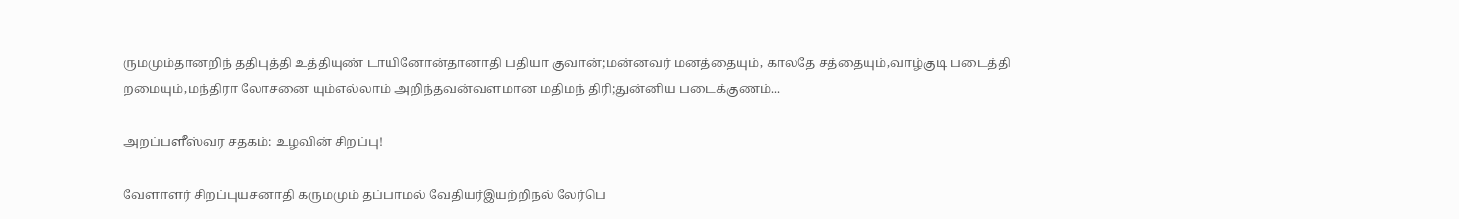ருமமும்தானறிந் ததிபுத்தி உத்தியுண் டாயினோன்தானாதி பதியா குவான்;மன்னவர் மனத்தையும், காலதே சத்தையும்,வாழ்குடி படைத்தி றமையும்,மந்திரா லோசனை யும்எல்லாம் அறிந்தவன்வளமான மதிமந் திரி;துன்னிய படைக்குணம்...

அறப்பளீஸ்வர சதகம்: உழவின் சிறப்பு!

வேளாளர் சிறப்புயசனாதி கருமமும் தப்பாமல் வேதியர்இயற்றிநல் லேர்பெ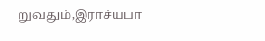றுவதும்,இராச்யபா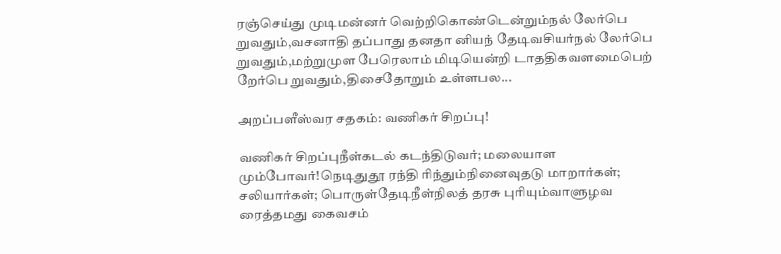ரஞ்செய்து முடிமன்னர் வெற்றிகொண்டென்றும்நல் லேர்பெ றுவதும்,வசனாதி தப்பாது தனதா னியந் தேடிவசியர்நல் லேர்பெ றுவதும்,மற்றுமுள பேரெலாம் மிடியென்றி டாததிகவளமைபெற் றேர்பெ றுவதும்,திசைதோறும் உள்ளபல...

அறப்பளீஸ்வர சதகம்: வணிகர் சிறப்பு!

வணிகர் சிறப்புநீள்கடல் கடந்திடுவர்; மலையாள மும்போவர்!நெடிதுதூ ரந்தி ரிந்தும்நினைவுதடு மாறார்கள்; சலியார்கள்; பொருள்தேடிநீள்நிலத் தரசு புரியும்வாளுழவ ரைத்தமது கைவசம்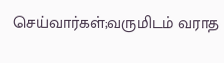செய்வார்கள்;வருமிடம் வராத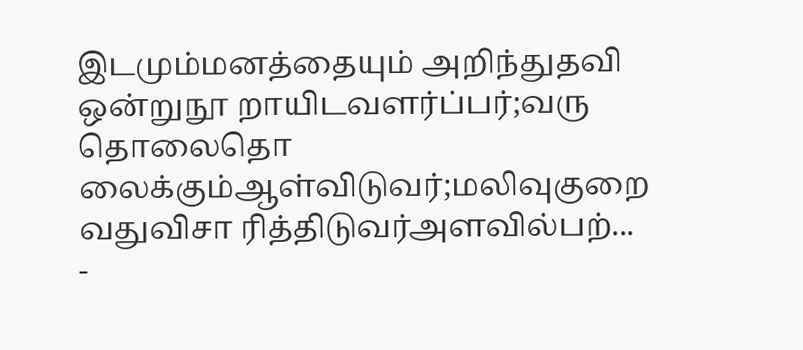இடமும்மனத்தையும் அறிந்துதவி ஒன்றுநூ றாயிடவளர்ப்பர்;வரு தொலைதொ லைக்கும்ஆள்விடுவர்;மலிவுகுறை வதுவிசா ரித்திடுவர்அளவில்பற்...
-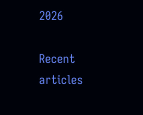2026

Recent articles